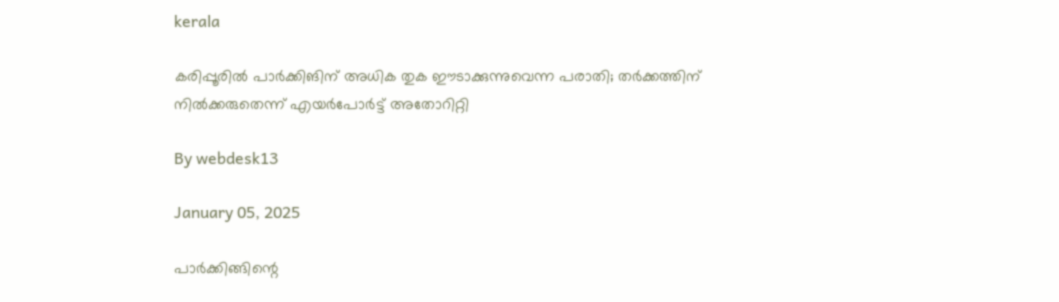kerala

കരിപ്പൂരില്‍ പാര്‍ക്കിങിന് അധിക തുക ഈടാക്കുന്നുവെന്ന പരാതി; തര്‍ക്കത്തിന് നില്‍ക്കരുതെന്ന് എയര്‍പോര്‍ട്ട് അതോറിറ്റി

By webdesk13

January 05, 2025

പാർക്കിങ്ങിന്റെ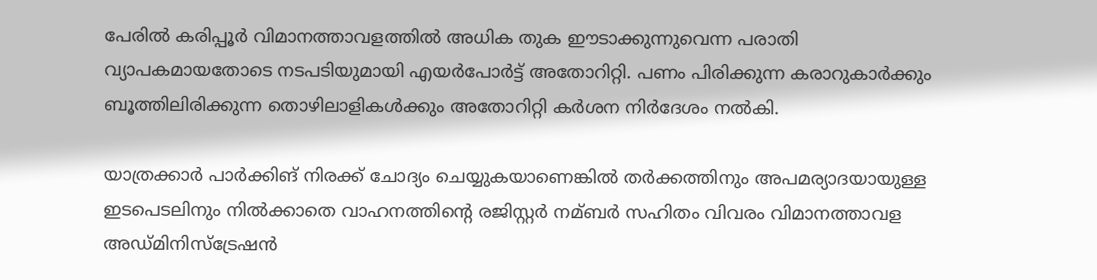പേരില്‍ കരിപ്പൂർ വിമാനത്താവളത്തില്‍ അധിക തുക ഈടാക്കുന്നുവെന്ന പരാതി വ്യാപകമായതോടെ നടപടിയുമായി എയര്‍പോര്‍ട്ട് അതോറിറ്റി. പണം പിരിക്കുന്ന കരാറുകാർക്കും ബൂത്തിലിരിക്കുന്ന തൊഴിലാളികള്‍ക്കും അതോറിറ്റി കർശന നിർദേശം നല്‍കി.

യാത്രക്കാർ പാർക്കിങ് നിരക്ക് ചോദ്യം ചെയ്യുകയാണെങ്കില്‍ തർക്കത്തിനും അപമര്യാദയായുള്ള ഇടപെടലിനും നില്‍ക്കാതെ വാഹനത്തിന്റെ രജിസ്റ്റർ നമ്ബർ സഹിതം വിവരം വിമാനത്താവള അഡ്മിനിസ്‌ട്രേഷൻ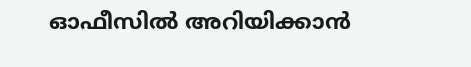ഓഫീസില്‍ അറിയിക്കാൻ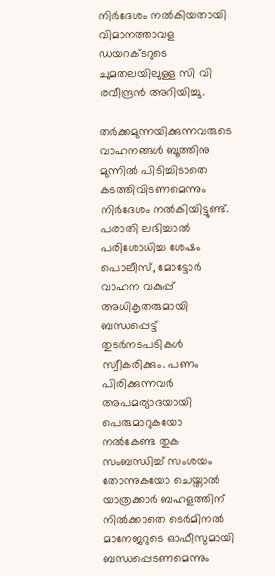നിർദേശം നല്‍കിയതായി വിമാനത്താവള ഡയറക്ടറുടെ ചുമതലയിലുള്ള സി വി രവീന്ദ്രൻ അറിയിച്ചു.

തർക്കമുന്നയിക്കുന്നവരുടെ വാഹനങ്ങള്‍ ബൂത്തിനു മുന്നില്‍ പിടിച്ചിടാതെ കടത്തിവിടണമെന്നും നിർദേശം നല്‍കിയിട്ടുണ്ട്. പരാതി ലഭിച്ചാല്‍ പരിശോധിച്ച ശേഷം പൊലീസ്, മോട്ടോർ വാഹന വകുപ്പ് അധികൃതരുമായി ബന്ധപ്പെട്ട് തുടർനടപടികള്‍ സ്വീകരിക്കും. പണം പിരിക്കുന്നവർ അപമര്യാദയായി പെരുമാറുകയോ നല്‍കേണ്ട തുക സംബന്ധിച്ച്‌ സംശയം തോന്നുകയോ ചെയ്താല്‍ യാത്രക്കാർ ബഹളത്തിന് നില്‍ക്കാതെ ടെർമിനല്‍ മാനേജറുടെ ഓഫീസുമായി ബന്ധപ്പെടണമെന്നും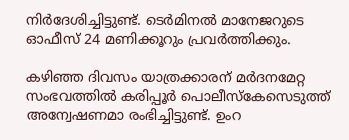നിർദേശിച്ചിട്ടുണ്ട്. ടെർമിനല്‍ മാനേജറുടെ ഓഫീസ് 24 മണിക്കൂറും പ്രവർത്തിക്കും.

കഴിഞ്ഞ ദിവസം യാത്രക്കാരന് മർദനമേറ്റ സംഭവത്തില്‍ കരിപ്പൂർ പൊലീസ്കേസെടുത്ത് അന്വേഷണമാ രംഭിച്ചിട്ടുണ്ട്. ഉംറ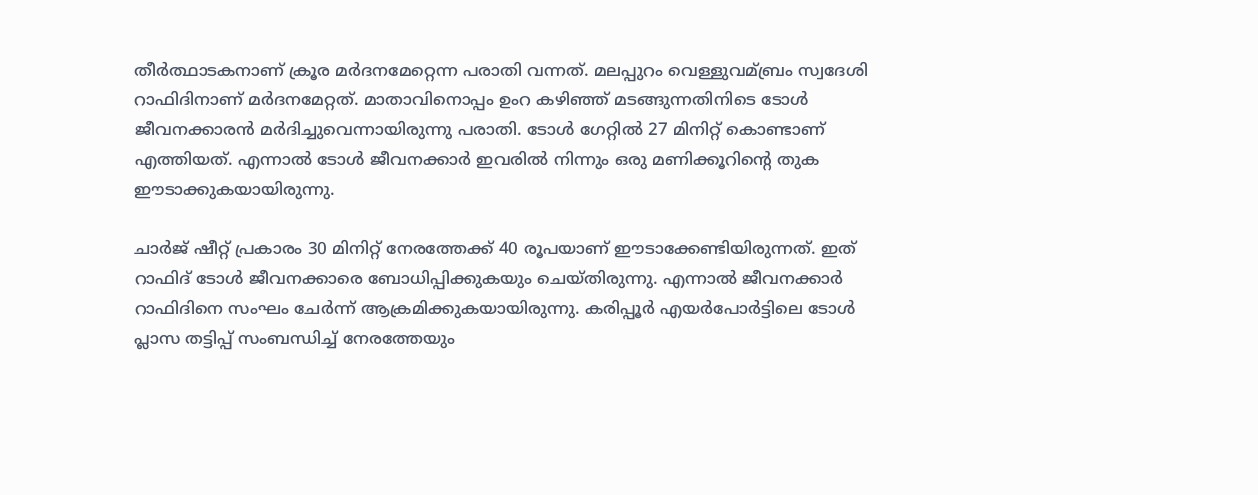തീർത്ഥാടകനാണ് ക്രൂര മർദനമേറ്റെന്ന പരാതി വന്നത്. മലപ്പുറം വെള്ളുവമ്ബ്രം സ്വദേശി റാഫിദിനാണ് മർദനമേറ്റത്. മാതാവിനൊപ്പം ഉംറ കഴിഞ്ഞ് മടങ്ങുന്നതിനിടെ ടോള്‍ ജീവനക്കാരൻ മർദിച്ചുവെന്നായിരുന്നു പരാതി. ടോള്‍ ഗേറ്റില്‍ 27 മിനിറ്റ് കൊണ്ടാണ് എത്തിയത്. എന്നാല്‍ ടോള്‍ ജീവനക്കാർ ഇവരില്‍ നിന്നും ഒരു മണിക്കൂറിന്റെ തുക ഈടാക്കുകയായിരുന്നു.

ചാർജ് ഷീറ്റ് പ്രകാരം 30 മിനിറ്റ് നേരത്തേക്ക് 40 രൂപയാണ് ഈടാക്കേണ്ടിയിരുന്നത്. ഇത് റാഫിദ് ടോള്‍ ജീവനക്കാരെ ബോധിപ്പിക്കുകയും ചെയ്തിരുന്നു. എന്നാല്‍ ജീവനക്കാർ റാഫിദിനെ സംഘം ചേർന്ന് ആക്രമിക്കുകയായിരുന്നു. കരിപ്പൂർ എയർപോർട്ടിലെ ടോള്‍ പ്ലാസ തട്ടിപ്പ് സംബന്ധിച്ച്‌ നേരത്തേയും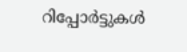റിപ്പോർട്ടുകള്‍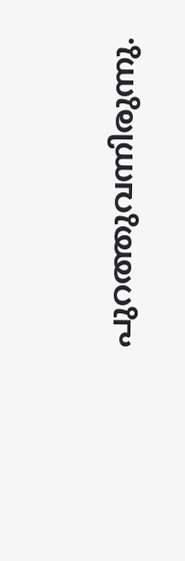പുറത്തുവന്നിരുന്നു.